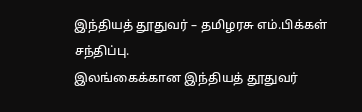இந்தியத் தூதுவர் – தமிழரசு எம்.பிக்கள் சந்திப்பு.
இலங்கைக்கான இந்தியத் தூதுவர்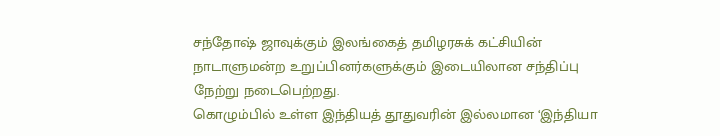சந்தோஷ் ஜாவுக்கும் இலங்கைத் தமிழரசுக் கட்சியின் நாடாளுமன்ற உறுப்பினர்களுக்கும் இடையிலான சந்திப்பு நேற்று நடைபெற்றது.
கொழும்பில் உள்ள இந்தியத் தூதுவரின் இல்லமான ‘இந்தியா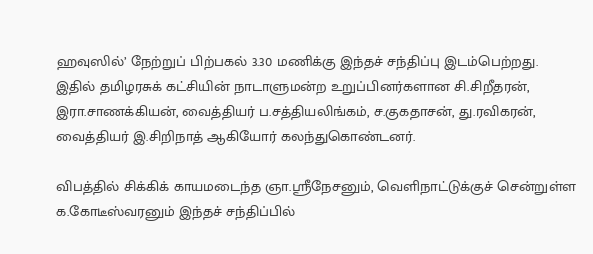ஹவுஸில்’ நேற்றுப் பிற்பகல் 3.30 மணிக்கு இந்தச் சந்திப்பு இடம்பெற்றது.
இதில் தமிழரசுக் கட்சியின் நாடாளுமன்ற உறுப்பினர்களான சி.சிறீதரன், இரா.சாணக்கியன், வைத்தியர் ப.சத்தியலிங்கம், ச.குகதாசன், து.ரவிகரன், வைத்தியர் இ.சிறிநாத் ஆகியோர் கலந்துகொண்டனர்.

விபத்தில் சிக்கிக் காயமடைந்த ஞா.ஸ்ரீநேசனும், வெளிநாட்டுக்குச் சென்றுள்ள க.கோடீஸ்வரனும் இந்தச் சந்திப்பில்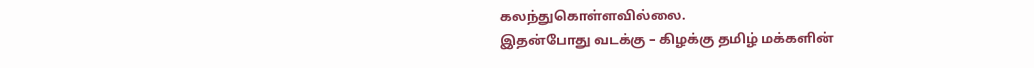கலந்துகொள்ளவில்லை.
இதன்போது வடக்கு – கிழக்கு தமிழ் மக்களின்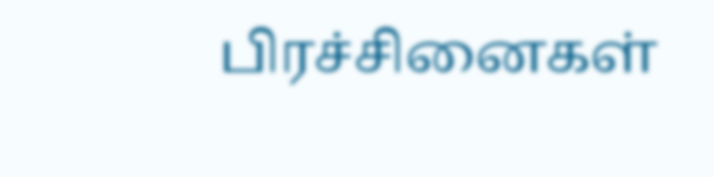பிரச்சினைகள்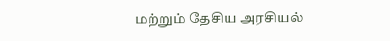மற்றும் தேசிய அரசியல்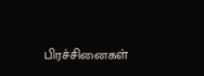பிரச்சினைகள்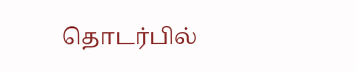தொடர்பில்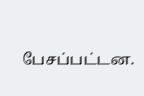பேசப்பட்டன.